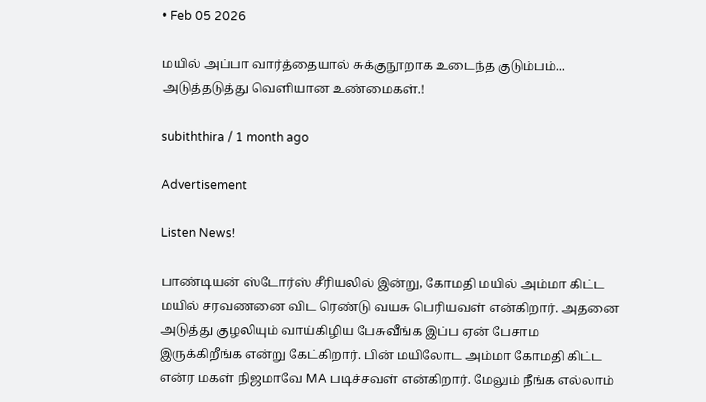• Feb 05 2026

மயில் அப்பா வார்த்தையால் சுக்குநூறாக உடைந்த குடும்பம்... அடுத்தடுத்து வெளியான உண்மைகள்.!

subiththira / 1 month ago

Advertisement

Listen News!

பாண்டியன் ஸ்டோர்ஸ் சீரியலில் இன்று, கோமதி மயில் அம்மா கிட்ட மயில் சரவணனை விட ரெண்டு வயசு பெரியவள் என்கிறார். அதனை அடுத்து குழலியும் வாய்கிழிய பேசுவீங்க இப்ப ஏன் பேசாம இருக்கிறீங்க என்று கேட்கிறார். பின் மயிலோட அம்மா கோமதி கிட்ட என்ர மகள் நிஜமாவே MA படிச்சவள் என்கிறார். மேலும் நீங்க எல்லாம்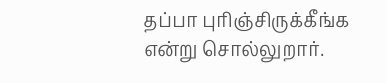தப்பா புரிஞ்சிருக்கீங்க என்று சொல்லுறார்.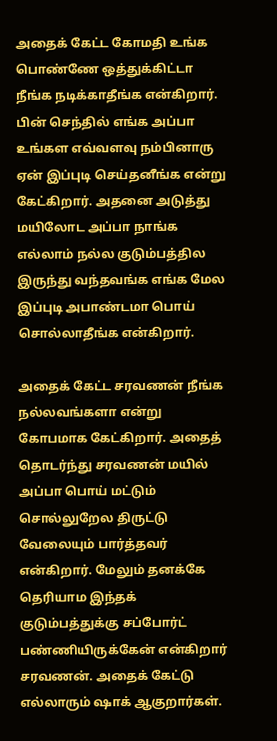அதைக் கேட்ட கோமதி உங்க பொண்ணே ஒத்துக்கிட்டா நீங்க நடிக்காதீங்க என்கிறார். பின் செந்தில் எங்க அப்பா உங்கள எவ்வளவு நம்பினாரு ஏன் இப்புடி செய்தனீங்க என்று கேட்கிறார். அதனை அடுத்து மயிலோட அப்பா நாங்க எல்லாம் நல்ல குடும்பத்தில இருந்து வந்தவங்க எங்க மேல இப்புடி அபாண்டமா பொய் சொல்லாதீங்க என்கிறார்.

அதைக் கேட்ட சரவணன் நீங்க நல்லவங்களா என்று கோபமாக கேட்கிறார். அதைத் தொடர்ந்து சரவணன் மயில் அப்பா பொய் மட்டும் சொல்லுறேல திருட்டு வேலையும் பார்த்தவர் என்கிறார். மேலும் தனக்கே தெரியாம இந்தக் குடும்பத்துக்கு சப்போர்ட் பண்ணியிருக்கேன் என்கிறார் சரவணன். அதைக் கேட்டு எல்லாரும் ஷாக் ஆகுறார்கள்.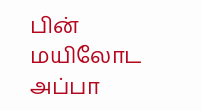பின் மயிலோட அப்பா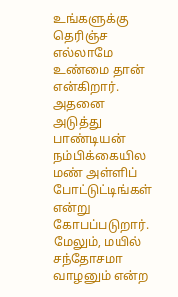உங்களுக்கு தெரிஞ்ச எல்லாமே உண்மை தான் என்கிறார். அதனை அடுத்து பாண்டியன் நம்பிக்கையில மண் அள்ளிப் போட்டுட்டிங்கள் என்று கோபப்படுறார். மேலும், மயில் சந்தோசமா வாழனும் என்ற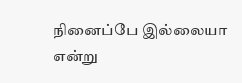நினைப்பே இல்லையா என்று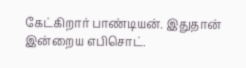கேட்கிறார் பாண்டியன். இதுதான் இன்றைய எபிசொட்.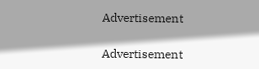Advertisement

Advertisement